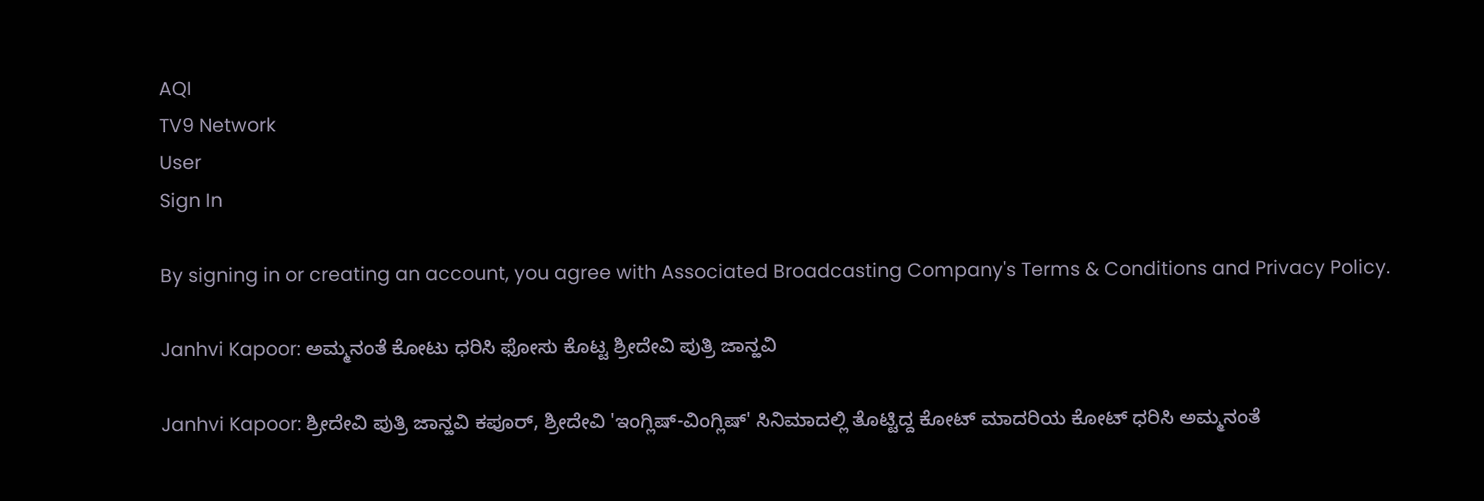AQI
TV9 Network
User
Sign In

By signing in or creating an account, you agree with Associated Broadcasting Company's Terms & Conditions and Privacy Policy.

Janhvi Kapoor: ಅಮ್ಮನಂತೆ ಕೋಟು ಧರಿಸಿ ಫೋಸು ಕೊಟ್ಟ ಶ್ರೀದೇವಿ ಪುತ್ರಿ ಜಾನ್ಹವಿ

Janhvi Kapoor: ಶ್ರೀದೇವಿ ಪುತ್ರಿ ಜಾನ್ಹವಿ ಕಪೂರ್, ಶ್ರೀದೇವಿ 'ಇಂಗ್ಲಿಷ್-ವಿಂಗ್ಲಿಷ್' ಸಿನಿಮಾದಲ್ಲಿ ತೊಟ್ಟಿದ್ದ ಕೋಟ್ ಮಾದರಿಯ ಕೋಟ್ ಧರಿಸಿ ಅಮ್ಮನಂತೆ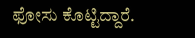ಫೋಸು ಕೊಟ್ಟಿದ್ದಾರೆ.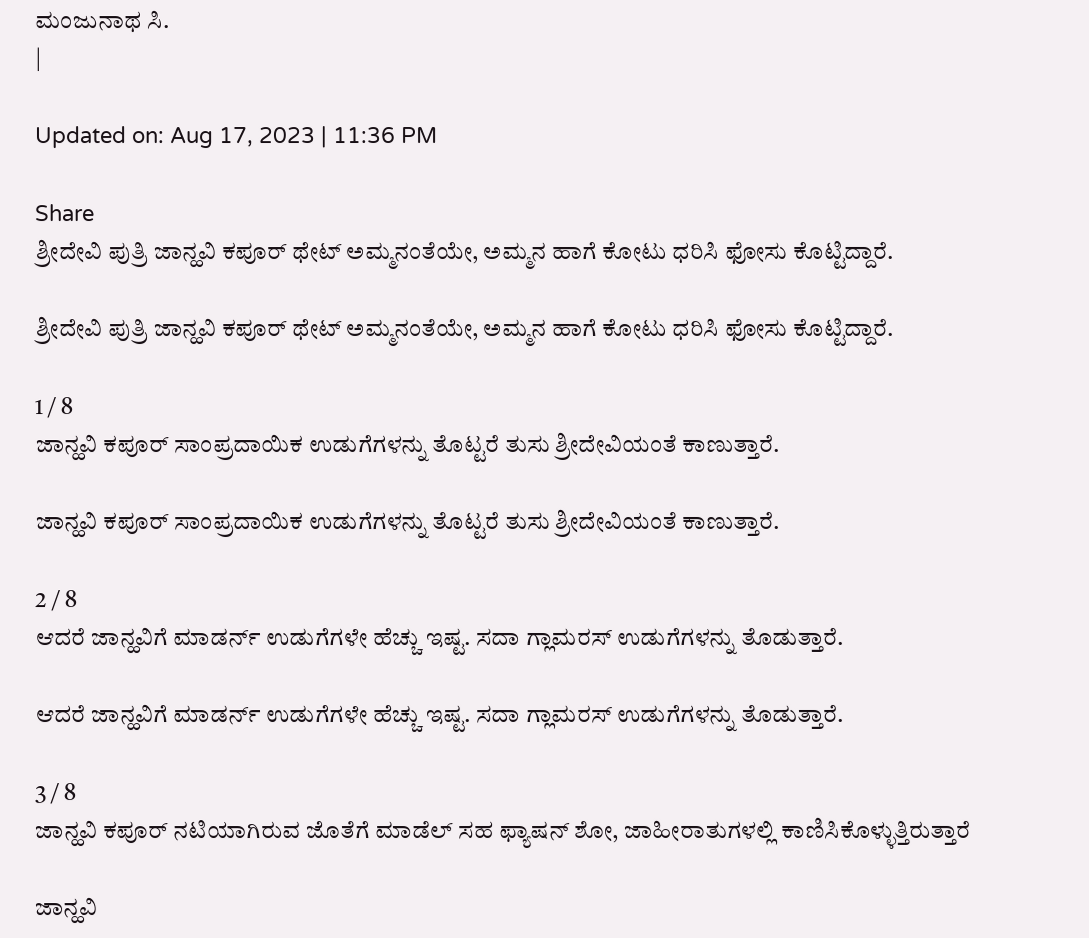ಮಂಜುನಾಥ ಸಿ.
|

Updated on: Aug 17, 2023 | 11:36 PM

Share
ಶ್ರೀದೇವಿ ಪುತ್ರಿ ಜಾನ್ಹವಿ ಕಪೂರ್ ಥೇಟ್ ಅಮ್ಮನಂತೆಯೇ, ಅಮ್ಮನ ಹಾಗೆ ಕೋಟು ಧರಿಸಿ ಫೋಸು ಕೊಟ್ಟಿದ್ದಾರೆ.

ಶ್ರೀದೇವಿ ಪುತ್ರಿ ಜಾನ್ಹವಿ ಕಪೂರ್ ಥೇಟ್ ಅಮ್ಮನಂತೆಯೇ, ಅಮ್ಮನ ಹಾಗೆ ಕೋಟು ಧರಿಸಿ ಫೋಸು ಕೊಟ್ಟಿದ್ದಾರೆ.

1 / 8
ಜಾನ್ಹವಿ ಕಪೂರ್ ಸಾಂಪ್ರದಾಯಿಕ ಉಡುಗೆಗಳನ್ನು ತೊಟ್ಟರೆ ತುಸು ಶ್ರೀದೇವಿಯಂತೆ ಕಾಣುತ್ತಾರೆ.

ಜಾನ್ಹವಿ ಕಪೂರ್ ಸಾಂಪ್ರದಾಯಿಕ ಉಡುಗೆಗಳನ್ನು ತೊಟ್ಟರೆ ತುಸು ಶ್ರೀದೇವಿಯಂತೆ ಕಾಣುತ್ತಾರೆ.

2 / 8
ಆದರೆ ಜಾನ್ಹವಿಗೆ ಮಾಡರ್ನ್ ಉಡುಗೆಗಳೇ ಹೆಚ್ಚು ಇಷ್ಟ. ಸದಾ ಗ್ಲಾಮರಸ್ ಉಡುಗೆಗಳನ್ನು ತೊಡುತ್ತಾರೆ.

ಆದರೆ ಜಾನ್ಹವಿಗೆ ಮಾಡರ್ನ್ ಉಡುಗೆಗಳೇ ಹೆಚ್ಚು ಇಷ್ಟ. ಸದಾ ಗ್ಲಾಮರಸ್ ಉಡುಗೆಗಳನ್ನು ತೊಡುತ್ತಾರೆ.

3 / 8
ಜಾನ್ಹವಿ ಕಪೂರ್ ನಟಿಯಾಗಿರುವ ಜೊತೆಗೆ ಮಾಡೆಲ್ ಸಹ ಫ್ಯಾಷನ್ ಶೋ, ಜಾಹೀರಾತುಗಳಲ್ಲಿ ಕಾಣಿಸಿಕೊಳ್ಳುತ್ತಿರುತ್ತಾರೆ

ಜಾನ್ಹವಿ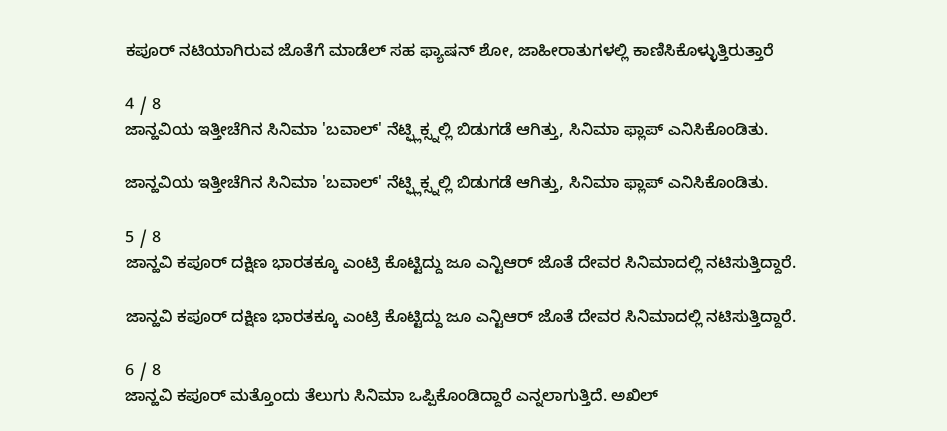ಕಪೂರ್ ನಟಿಯಾಗಿರುವ ಜೊತೆಗೆ ಮಾಡೆಲ್ ಸಹ ಫ್ಯಾಷನ್ ಶೋ, ಜಾಹೀರಾತುಗಳಲ್ಲಿ ಕಾಣಿಸಿಕೊಳ್ಳುತ್ತಿರುತ್ತಾರೆ

4 / 8
ಜಾನ್ಹವಿಯ ಇತ್ತೀಚೆಗಿನ ಸಿನಿಮಾ 'ಬವಾಲ್' ನೆಟ್ಫ್ಲಿಕ್ಸ್ನಲ್ಲಿ ಬಿಡುಗಡೆ ಆಗಿತ್ತು, ಸಿನಿಮಾ ಫ್ಲಾಪ್ ಎನಿಸಿಕೊಂಡಿತು.

ಜಾನ್ಹವಿಯ ಇತ್ತೀಚೆಗಿನ ಸಿನಿಮಾ 'ಬವಾಲ್' ನೆಟ್ಫ್ಲಿಕ್ಸ್ನಲ್ಲಿ ಬಿಡುಗಡೆ ಆಗಿತ್ತು, ಸಿನಿಮಾ ಫ್ಲಾಪ್ ಎನಿಸಿಕೊಂಡಿತು.

5 / 8
ಜಾನ್ಹವಿ ಕಪೂರ್ ದಕ್ಷಿಣ ಭಾರತಕ್ಕೂ ಎಂಟ್ರಿ ಕೊಟ್ಟಿದ್ದು ಜೂ ಎನ್ಟಿಆರ್ ಜೊತೆ ದೇವರ ಸಿನಿಮಾದಲ್ಲಿ ನಟಿಸುತ್ತಿದ್ದಾರೆ.

ಜಾನ್ಹವಿ ಕಪೂರ್ ದಕ್ಷಿಣ ಭಾರತಕ್ಕೂ ಎಂಟ್ರಿ ಕೊಟ್ಟಿದ್ದು ಜೂ ಎನ್ಟಿಆರ್ ಜೊತೆ ದೇವರ ಸಿನಿಮಾದಲ್ಲಿ ನಟಿಸುತ್ತಿದ್ದಾರೆ.

6 / 8
ಜಾನ್ಹವಿ ಕಪೂರ್ ಮತ್ತೊಂದು ತೆಲುಗು ಸಿನಿಮಾ ಒಪ್ಪಿಕೊಂಡಿದ್ದಾರೆ ಎನ್ನಲಾಗುತ್ತಿದೆ. ಅಖಿಲ್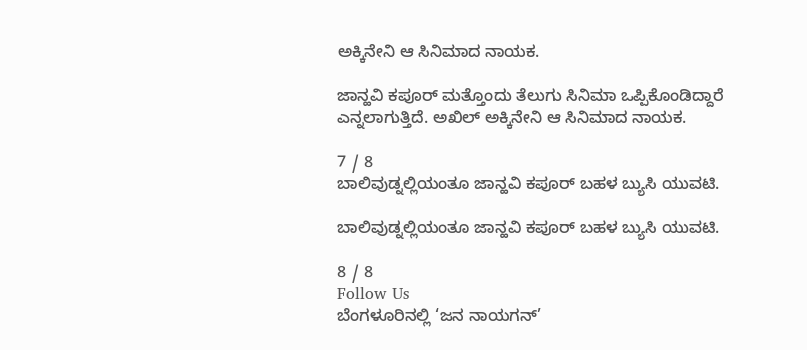ಅಕ್ಕಿನೇನಿ ಆ ಸಿನಿಮಾದ ನಾಯಕ.

ಜಾನ್ಹವಿ ಕಪೂರ್ ಮತ್ತೊಂದು ತೆಲುಗು ಸಿನಿಮಾ ಒಪ್ಪಿಕೊಂಡಿದ್ದಾರೆ ಎನ್ನಲಾಗುತ್ತಿದೆ. ಅಖಿಲ್ ಅಕ್ಕಿನೇನಿ ಆ ಸಿನಿಮಾದ ನಾಯಕ.

7 / 8
ಬಾಲಿವುಡ್ನಲ್ಲಿಯಂತೂ ಜಾನ್ಹವಿ ಕಪೂರ್ ಬಹಳ ಬ್ಯುಸಿ ಯುವಟಿ.

ಬಾಲಿವುಡ್ನಲ್ಲಿಯಂತೂ ಜಾನ್ಹವಿ ಕಪೂರ್ ಬಹಳ ಬ್ಯುಸಿ ಯುವಟಿ.

8 / 8
Follow Us
ಬೆಂಗಳೂರಿನಲ್ಲಿ ‘ಜನ ನಾಯಗನ್’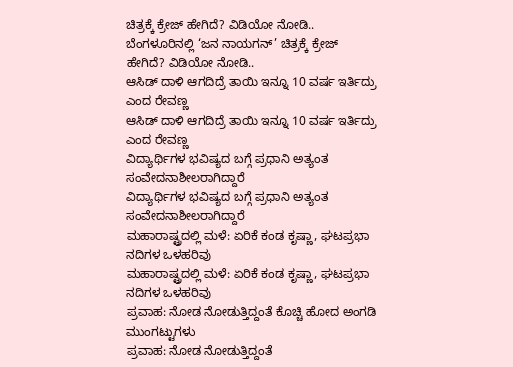ಚಿತ್ರಕ್ಕೆ ಕ್ರೇಜ್ ಹೇಗಿದೆ? ವಿಡಿಯೋ ನೋಡಿ..
ಬೆಂಗಳೂರಿನಲ್ಲಿ ‘ಜನ ನಾಯಗನ್’ ಚಿತ್ರಕ್ಕೆ ಕ್ರೇಜ್ ಹೇಗಿದೆ? ವಿಡಿಯೋ ನೋಡಿ..
ಆಸಿಡ್ ದಾಳಿ ಆಗದಿದ್ರೆ ತಾಯಿ ಇನ್ನೂ 10 ವರ್ಷ ಇರ್ತಿದ್ರು ಎಂದ ರೇವಣ್ಣ
ಆಸಿಡ್ ದಾಳಿ ಆಗದಿದ್ರೆ ತಾಯಿ ಇನ್ನೂ 10 ವರ್ಷ ಇರ್ತಿದ್ರು ಎಂದ ರೇವಣ್ಣ
ವಿದ್ಯಾರ್ಥಿಗಳ ಭವಿಷ್ಯದ ಬಗ್ಗೆ ಪ್ರಧಾನಿ ಅತ್ಯಂತ ಸಂವೇದನಾಶೀಲರಾಗಿದ್ದಾರೆ
ವಿದ್ಯಾರ್ಥಿಗಳ ಭವಿಷ್ಯದ ಬಗ್ಗೆ ಪ್ರಧಾನಿ ಅತ್ಯಂತ ಸಂವೇದನಾಶೀಲರಾಗಿದ್ದಾರೆ
ಮಹಾರಾಷ್ಟ್ರದಲ್ಲಿ ಮಳೆ: ಏರಿಕೆ ಕಂಡ ಕೃಷ್ಣಾ, ಘಟಪ್ರಭಾ ನದಿಗಳ ಒಳಹರಿವು
ಮಹಾರಾಷ್ಟ್ರದಲ್ಲಿ ಮಳೆ: ಏರಿಕೆ ಕಂಡ ಕೃಷ್ಣಾ, ಘಟಪ್ರಭಾ ನದಿಗಳ ಒಳಹರಿವು
ಪ್ರವಾಹ: ನೋಡ ನೋಡುತ್ತಿದ್ದಂತೆ ಕೊಚ್ಚಿ ಹೋದ ಅಂಗಡಿ ಮುಂಗಟ್ಟುಗಳು
ಪ್ರವಾಹ: ನೋಡ ನೋಡುತ್ತಿದ್ದಂತೆ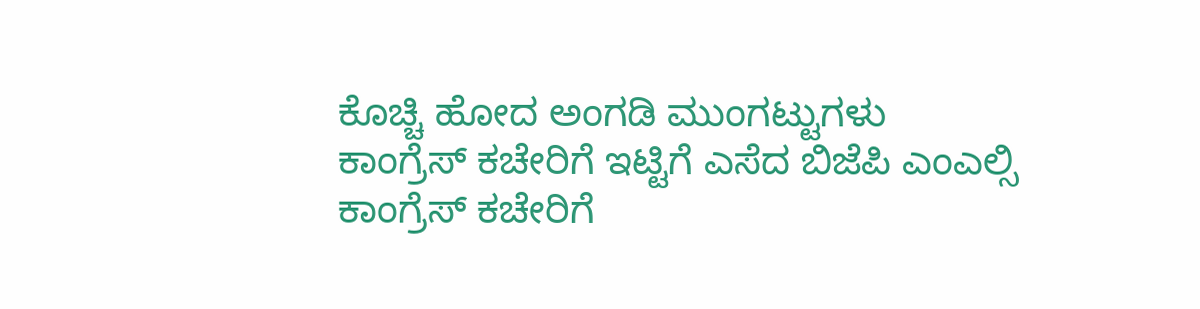ಕೊಚ್ಚಿ ಹೋದ ಅಂಗಡಿ ಮುಂಗಟ್ಟುಗಳು
ಕಾಂಗ್ರೆಸ್ ಕಚೇರಿಗೆ ಇಟ್ಟಿಗೆ ಎಸೆದ ಬಿಜೆಪಿ ಎಂಎಲ್ಸಿ
ಕಾಂಗ್ರೆಸ್ ಕಚೇರಿಗೆ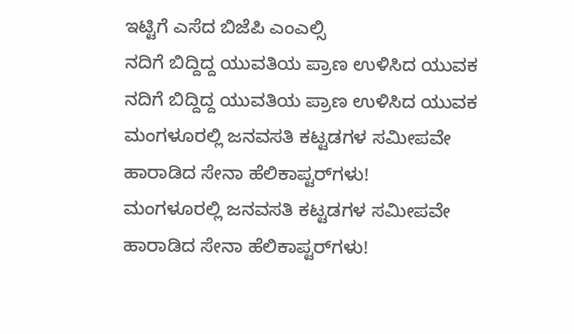ಇಟ್ಟಿಗೆ ಎಸೆದ ಬಿಜೆಪಿ ಎಂಎಲ್ಸಿ
ನದಿಗೆ ಬಿದ್ದಿದ್ದ ಯುವತಿಯ ಪ್ರಾಣ ಉಳಿಸಿದ ಯುವಕ
ನದಿಗೆ ಬಿದ್ದಿದ್ದ ಯುವತಿಯ ಪ್ರಾಣ ಉಳಿಸಿದ ಯುವಕ
ಮಂಗಳೂರಲ್ಲಿ ಜನವಸತಿ ಕಟ್ಟಡಗಳ ಸಮೀಪವೇ ಹಾರಾಡಿದ ಸೇನಾ ಹೆಲಿಕಾಪ್ಟರ್‌ಗಳು!
ಮಂಗಳೂರಲ್ಲಿ ಜನವಸತಿ ಕಟ್ಟಡಗಳ ಸಮೀಪವೇ ಹಾರಾಡಿದ ಸೇನಾ ಹೆಲಿಕಾಪ್ಟರ್‌ಗಳು!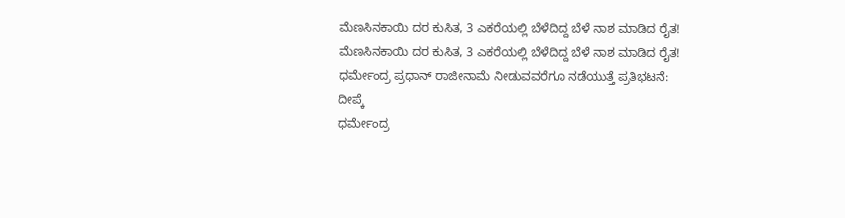ಮೆಣಸಿನಕಾಯಿ ದರ ಕುಸಿತ, 3 ಎಕರೆಯಲ್ಲಿ ಬೆಳೆದಿದ್ದ ಬೆಳೆ ನಾಶ ಮಾಡಿದ ರೈತ!
ಮೆಣಸಿನಕಾಯಿ ದರ ಕುಸಿತ, 3 ಎಕರೆಯಲ್ಲಿ ಬೆಳೆದಿದ್ದ ಬೆಳೆ ನಾಶ ಮಾಡಿದ ರೈತ!
ಧರ್ಮೇಂದ್ರ ಪ್ರಧಾನ್ ರಾಜೀನಾಮೆ ನೀಡುವವರೆಗೂ ನಡೆಯುತ್ತೆ ಪ್ರತಿಭಟನೆ: ದೀಪ್ಕೆ
ಧರ್ಮೇಂದ್ರ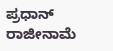ಪ್ರಧಾನ್ ರಾಜೀನಾಮೆ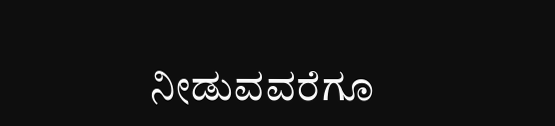ನೀಡುವವರೆಗೂ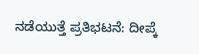ನಡೆಯುತ್ತೆ ಪ್ರತಿಭಟನೆ: ದೀಪ್ಕೆ